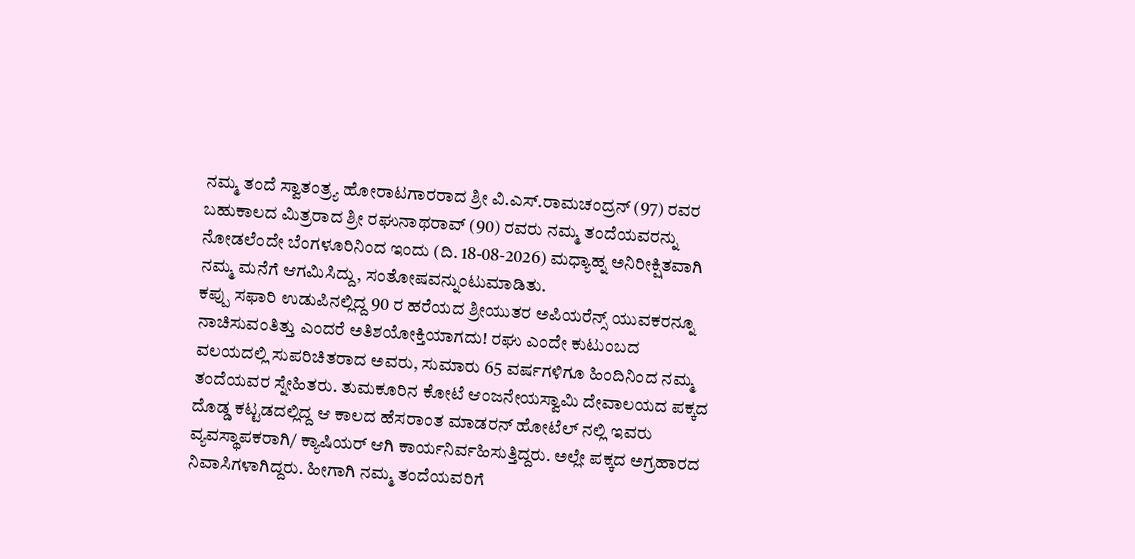ನಮ್ಮ ತಂದೆ ಸ್ವಾತಂತ್ರ್ಯ ಹೋರಾಟಗಾರರಾದ ಶ್ರೀ ವಿ.ಎಸ್.ರಾಮಚಂದ್ರನ್ (97) ರವರ ಬಹುಕಾಲದ ಮಿತ್ರರಾದ ಶ್ರೀ ರಘುನಾಥರಾವ್ (90) ರವರು ನಮ್ಮ ತಂದೆಯವರನ್ನು ನೋಡಲೆಂದೇ ಬೆಂಗಳೂರಿನಿಂದ ಇಂದು (ದಿ. 18-08-2026) ಮಧ್ಯಾಹ್ನ ಅನಿರೀಕ್ಷಿತವಾಗಿ ನಮ್ಮ ಮನೆಗೆ ಆಗಮಿಸಿದ್ದು, ಸಂತೋಷವನ್ನುಂಟುಮಾಡಿತು.
ಕಪ್ಪು ಸಫಾರಿ ಉಡುಪಿನಲ್ಲಿದ್ದ 90 ರ ಹರೆಯದ ಶ್ರೀಯುತರ ಅಪಿಯರೆನ್ಸ್ ಯುವಕರನ್ನೂ ನಾಚಿಸುವಂತಿತ್ತು ಎಂದರೆ ಅತಿಶಯೋಕ್ತಿಯಾಗದು! ರಘು ಎಂದೇ ಕುಟುಂಬದ ವಲಯದಲ್ಲಿ ಸುಪರಿಚಿತರಾದ ಅವರು, ಸುಮಾರು 65 ವರ್ಷಗಳಿಗೂ ಹಿಂದಿನಿಂದ ನಮ್ಮ ತಂದೆಯವರ ಸ್ನೇಹಿತರು. ತುಮಕೂರಿನ ಕೋಟೆ ಆಂಜನೇಯಸ್ವಾಮಿ ದೇವಾಲಯದ ಪಕ್ಕದ ದೊಡ್ಡ ಕಟ್ಟಡದಲ್ಲಿದ್ದ ಆ ಕಾಲದ ಹೆಸರಾಂತ ಮಾಡರನ್ ಹೋಟೆಲ್ ನಲ್ಲಿ ಇವರು ವ್ಯವಸ್ಥಾಪಕರಾಗಿ/ ಕ್ಯಾಷಿಯರ್ ಆಗಿ ಕಾರ್ಯನಿರ್ವಹಿಸುತ್ತಿದ್ದರು. ಅಲ್ಲೇ ಪಕ್ಕದ ಅಗ್ರಹಾರದ ನಿವಾಸಿಗಳಾಗಿದ್ದರು. ಹೀಗಾಗಿ ನಮ್ಮ ತಂದೆಯವರಿಗೆ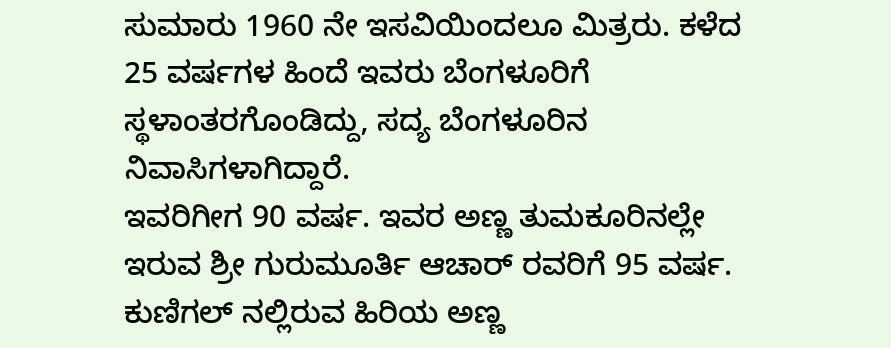ಸುಮಾರು 1960 ನೇ ಇಸವಿಯಿಂದಲೂ ಮಿತ್ರರು. ಕಳೆದ 25 ವರ್ಷಗಳ ಹಿಂದೆ ಇವರು ಬೆಂಗಳೂರಿಗೆ ಸ್ಥಳಾಂತರಗೊಂಡಿದ್ದು, ಸದ್ಯ ಬೆಂಗಳೂರಿನ ನಿವಾಸಿಗಳಾಗಿದ್ದಾರೆ.
ಇವರಿಗೀಗ 90 ವರ್ಷ. ಇವರ ಅಣ್ಣ ತುಮಕೂರಿನಲ್ಲೇ ಇರುವ ಶ್ರೀ ಗುರುಮೂರ್ತಿ ಆಚಾರ್ ರವರಿಗೆ 95 ವರ್ಷ. ಕುಣಿಗಲ್ ನಲ್ಲಿರುವ ಹಿರಿಯ ಅಣ್ಣ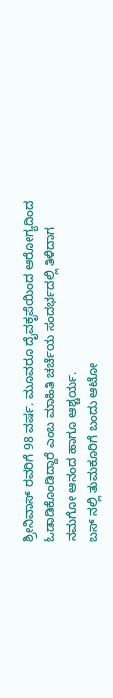ಶ್ರೀನಿವಾಸ್ ರವರಿಗೆ 98 ವರ್ಷ. ಮೂವರೂ ದೈವಕೃಪೆಯಿಂದ ಆರೋಗ್ಯದಿಂದ ಓಡಾಡಿಕೊಂಡಿದ್ದಾರೆ ಎಂಬ ಮಾಹಿತಿ ಚರ್ಚೆಯ ಸಂದರ್ಭದಲ್ಲಿ ತಿಳಿದಾಗ ನಮಗೋ ಆನಂದ ಹಾಗೂ ಆಶ್ಚರ್ಯ.
ಬಸ್ ನಲ್ಲಿ ತುಮಕೂರಿಗೆ ಬಂದು ಆಟೋ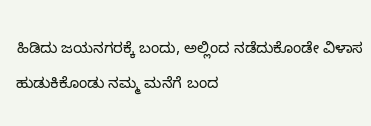ಹಿಡಿದು ಜಯನಗರಕ್ಕೆ ಬಂದು, ಅಲ್ಲಿಂದ ನಡೆದುಕೊಂಡೇ ವಿಳಾಸ ಹುಡುಕಿಕೊಂಡು ನಮ್ಮ ಮನೆಗೆ ಬಂದ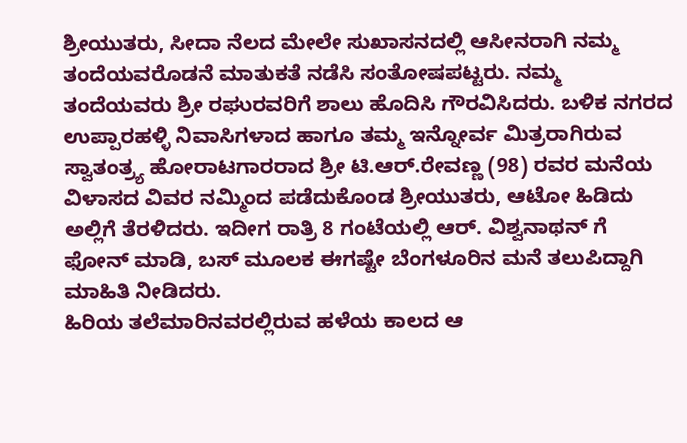ಶ್ರೀಯುತರು, ಸೀದಾ ನೆಲದ ಮೇಲೇ ಸುಖಾಸನದಲ್ಲಿ ಆಸೀನರಾಗಿ ನಮ್ಮ ತಂದೆಯವರೊಡನೆ ಮಾತುಕತೆ ನಡೆಸಿ ಸಂತೋಷಪಟ್ಟರು. ನಮ್ಮ ತಂದೆಯವರು ಶ್ರೀ ರಘುರವರಿಗೆ ಶಾಲು ಹೊದಿಸಿ ಗೌರವಿಸಿದರು. ಬಳಿಕ ನಗರದ ಉಪ್ಪಾರಹಳ್ಳಿ ನಿವಾಸಿಗಳಾದ ಹಾಗೂ ತಮ್ಮ ಇನ್ನೋರ್ವ ಮಿತ್ರರಾಗಿರುವ ಸ್ವಾತಂತ್ರ್ಯ ಹೋರಾಟಗಾರರಾದ ಶ್ರೀ ಟಿ.ಆರ್.ರೇವಣ್ಣ (98) ರವರ ಮನೆಯ ವಿಳಾಸದ ವಿವರ ನಮ್ಮಿಂದ ಪಡೆದುಕೊಂಡ ಶ್ರೀಯುತರು, ಆಟೋ ಹಿಡಿದು ಅಲ್ಲಿಗೆ ತೆರಳಿದರು. ಇದೀಗ ರಾತ್ರಿ 8 ಗಂಟೆಯಲ್ಲಿ ಆರ್. ವಿಶ್ವನಾಥನ್ ಗೆ ಫೋನ್ ಮಾಡಿ, ಬಸ್ ಮೂಲಕ ಈಗಷ್ಟೇ ಬೆಂಗಳೂರಿನ ಮನೆ ತಲುಪಿದ್ದಾಗಿ ಮಾಹಿತಿ ನೀಡಿದರು.
ಹಿರಿಯ ತಲೆಮಾರಿನವರಲ್ಲಿರುವ ಹಳೆಯ ಕಾಲದ ಆ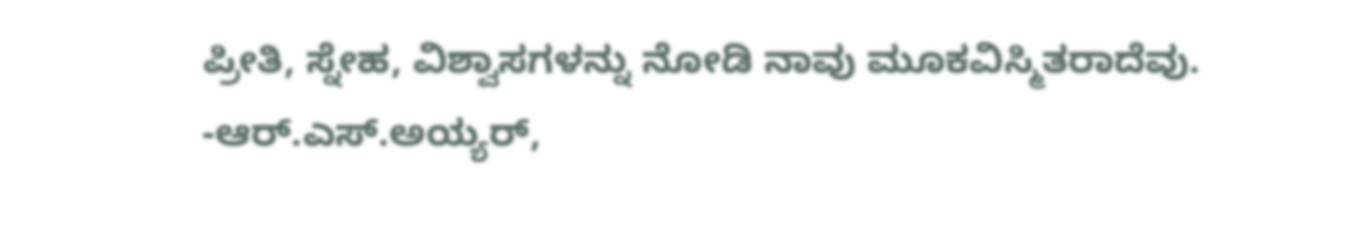ಪ್ರೀತಿ, ಸ್ನೇಹ, ವಿಶ್ವಾಸಗಳನ್ನು ನೋಡಿ ನಾವು ಮೂಕವಿಸ್ಮಿತರಾದೆವು.
-ಆರ್.ಎಸ್.ಅಯ್ಯರ್,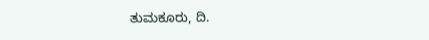ತುಮಕೂರು, ದಿ.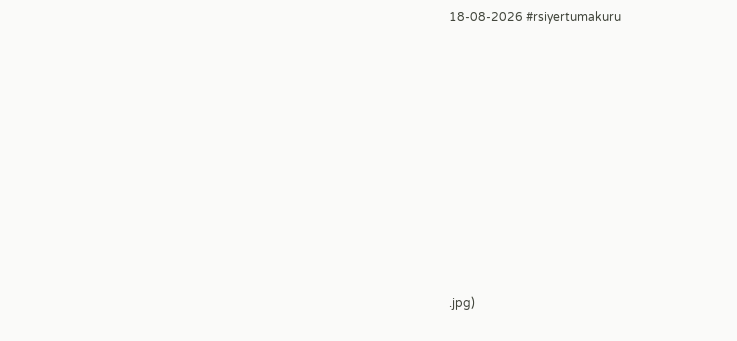18-08-2026 #rsiyertumakuru












.jpg)